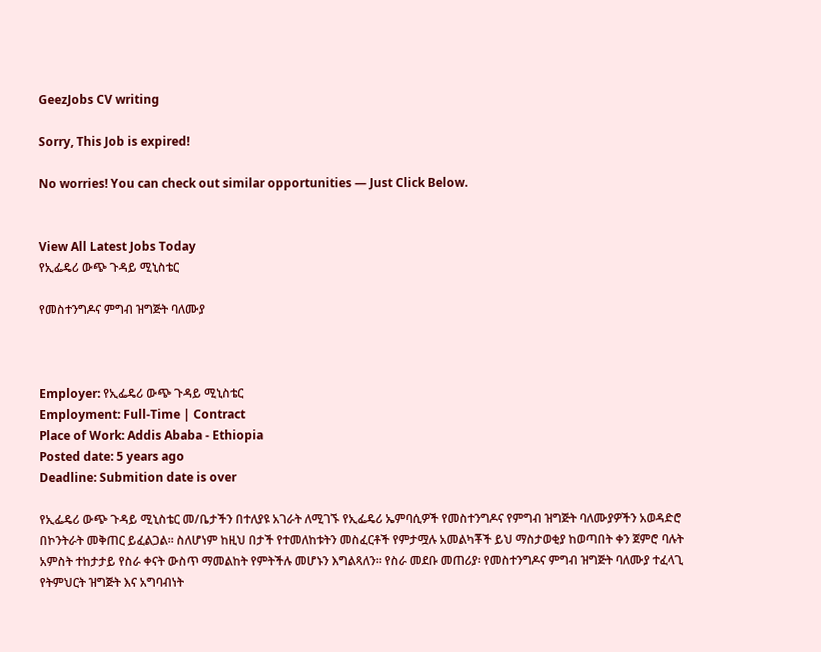GeezJobs CV writing

Sorry, This Job is expired!

No worries! You can check out similar opportunities — Just Click Below.


View All Latest Jobs Today
የኢፌዴሪ ውጭ ጉዳይ ሚኒስቴር

የመስተንግዶና ምግብ ዝግጅት ባለሙያ



Employer: የኢፌዴሪ ውጭ ጉዳይ ሚኒስቴር
Employment: Full-Time | Contract
Place of Work: Addis Ababa - Ethiopia
Posted date: 5 years ago
Deadline: Submition date is over

የኢፌዴሪ ውጭ ጉዳይ ሚኒስቴር መ/ቤታችን በተለያዩ አገራት ለሚገኙ የኢፌዴሪ ኤምባሲዎች የመስተንግዶና የምግብ ዝግጅት ባለሙያዎችን አወዳድሮ በኮንትራት መቅጠር ይፈልጋል። ስለሆነም ከዚህ በታች የተመለከቱትን መስፈርቶች የምታሟሉ አመልካቾች ይህ ማስታወቂያ ከወጣበት ቀን ጀምሮ ባሉት አምስት ተከታታይ የስራ ቀናት ውስጥ ማመልከት የምትችሉ መሆኑን እግልጻለን። የስራ መደቡ መጠሪያ፡ የመስተንግዶና ምግብ ዝግጅት ባለሙያ ተፈላጊ የትምህርት ዝግጅት እና አግባብነት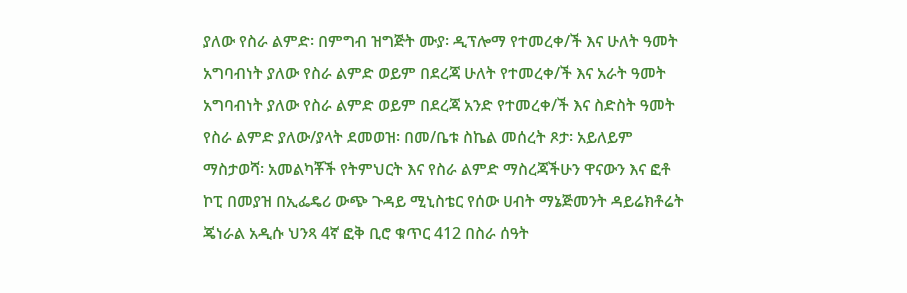ያለው የስራ ልምድ፡ በምግብ ዝግጅት ሙያ፡ ዲፕሎማ የተመረቀ/ች እና ሁለት ዓመት አግባብነት ያለው የስራ ልምድ ወይም በደረጃ ሁለት የተመረቀ/ች እና አራት ዓመት አግባብነት ያለው የስራ ልምድ ወይም በደረጃ አንድ የተመረቀ/ች እና ስድስት ዓመት የስራ ልምድ ያለው/ያላት ደመወዝ፡ በመ/ቤቱ ስኬል መሰረት ጾታ፡ አይለይም ማስታወሻ፡ አመልካቾች የትምህርት እና የስራ ልምድ ማስረጃችሁን ዋናውን እና ፎቶ ኮፒ በመያዝ በኢፌዴሪ ውጭ ጉዳይ ሚኒስቴር የሰው ሀብት ማኔጅመንት ዳይሬክቶሬት ጄነራል አዲሱ ህንጻ 4ኛ ፎቅ ቢሮ ቁጥር 412 በስራ ሰዓት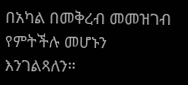በአካል በመቅረብ መመዝገብ የምትችሉ መሆኑን እንገልጻለን።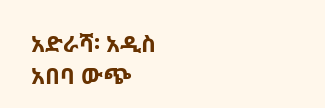አድራሻ፡ አዲስ አበባ ውጭ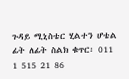ጉዳይ ሚኒስቴር ሂልተን ሆቴል ፊት ለፊት ስልክ ቁጥር፡ 011 1 515 21 86